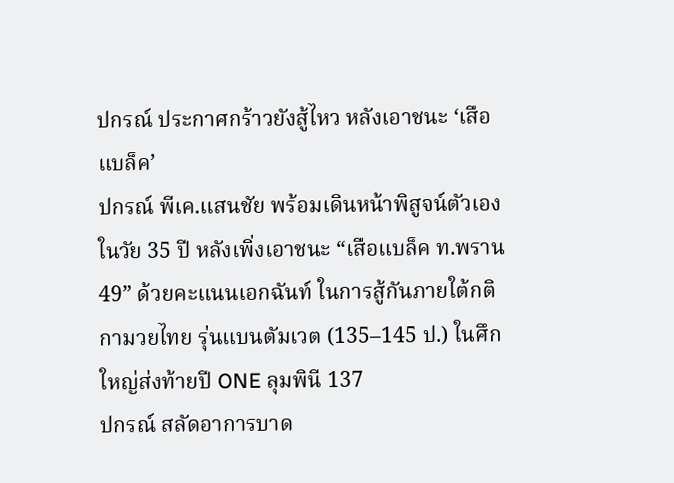ปกรณ์ ประกาศกร้าวยังสู้ไหว หลังเอาชนะ ‘เสือแบล็ค’
ปกรณ์ พีเค.แสนชัย พร้อมเดินหน้าพิสูจน์ตัวเองในวัย 35 ปี หลังเพิ่งเอาชนะ “เสือแบล็ค ท.พราน49” ด้วยคะแนนเอกฉันท์ ในการสู้กันภายใต้กติกามวยไทย รุ่นแบนตัมเวต (135–145 ป.) ในศึกใหญ่ส่งท้ายปี ONE ลุมพินี 137
ปกรณ์ สลัดอาการบาด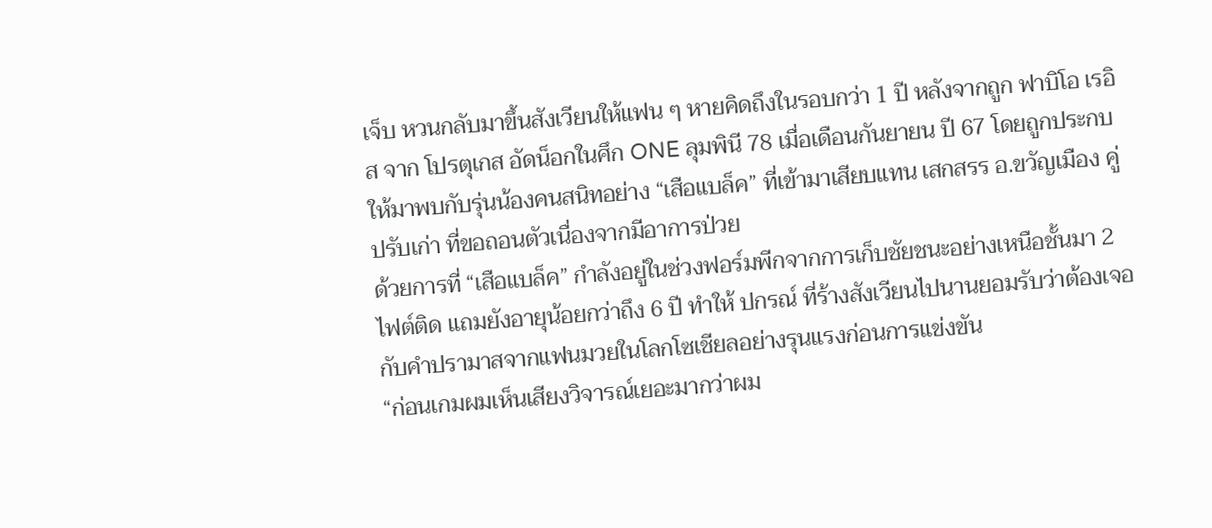เจ็บ หวนกลับมาขึ้นสังเวียนให้แฟน ๆ หายคิดถึงในรอบกว่า 1 ปี หลังจากถูก ฟาบิโอ เรอิส จาก โปรตุเกส อัดน็อกในศึก ONE ลุมพินี 78 เมื่อเดือนกันยายน ปี 67 โดยถูกประกบให้มาพบกับรุ่นน้องคนสนิทอย่าง “เสือแบล็ค” ที่เข้ามาเสียบแทน เสกสรร อ.ขวัญเมือง คู่ปรับเก่า ที่ขอถอนตัวเนื่องจากมีอาการป่วย
ด้วยการที่ “เสือแบล็ค” กำลังอยู่ในช่วงฟอร์มพีกจากการเก็บชัยชนะอย่างเหนือชั้นมา 2 ไฟต์ติด แถมยังอายุน้อยกว่าถึง 6 ปี ทำให้ ปกรณ์ ที่ร้างสังเวียนไปนานยอมรับว่าต้องเจอกับคำปรามาสจากแฟนมวยในโลกโซเชียลอย่างรุนแรงก่อนการแข่งขัน
“ก่อนเกมผมเห็นเสียงวิจารณ์เยอะมากว่าผม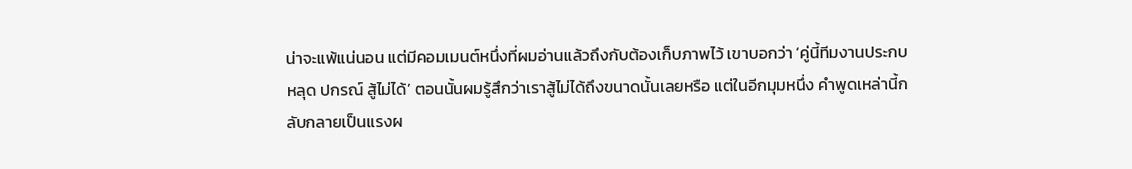น่าจะแพ้แน่นอน แต่มีคอมเมนต์หนึ่งที่ผมอ่านแล้วถึงกับต้องเก็บภาพไว้ เขาบอกว่า ‘คู่นี้ทีมงานประกบหลุด ปกรณ์ สู้ไม่ได้’ ตอนนั้นผมรู้สึกว่าเราสู้ไม่ได้ถึงขนาดนั้นเลยหรือ แต่ในอีกมุมหนึ่ง คำพูดเหล่านี้กลับกลายเป็นแรงผ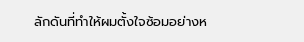ลักดันที่ทำให้ผมตั้งใจซ้อมอย่างห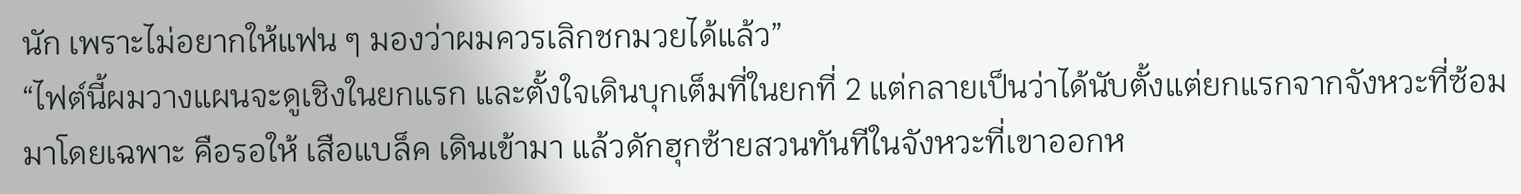นัก เพราะไม่อยากให้แฟน ๆ มองว่าผมควรเลิกชกมวยได้แล้ว”
“ไฟต์นี้ผมวางแผนจะดูเชิงในยกแรก และตั้งใจเดินบุกเต็มที่ในยกที่ 2 แต่กลายเป็นว่าได้นับตั้งแต่ยกแรกจากจังหวะที่ซ้อมมาโดยเฉพาะ คือรอให้ เสือแบล็ค เดินเข้ามา แล้วดักฮุกซ้ายสวนทันทีในจังหวะที่เขาออกห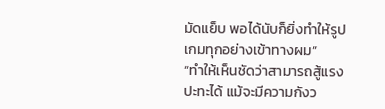มัดแย็บ พอได้นับก็ยิ่งทำให้รูปเกมทุกอย่างเข้าทางผม”
“ทำให้เห็นชัดว่าสามารถสู้แรงปะทะได้ แม้จะมีความกังว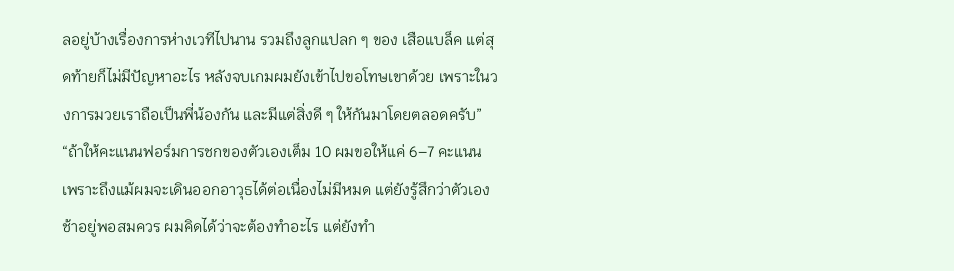ลอยู่บ้างเรื่องการห่างเวทีไปนาน รวมถึงลูกแปลก ๆ ของ เสือแบล็ค แต่สุดท้ายก็ไม่มีปัญหาอะไร หลังจบเกมผมยังเข้าไปขอโทษเขาด้วย เพราะในวงการมวยเราถือเป็นพี่น้องกัน และมีแต่สิ่งดี ๆ ให้กันมาโดยตลอดครับ”
“ถ้าให้คะแนนฟอร์มการชกของตัวเองเต็ม 10 ผมขอให้แค่ 6–7 คะแนน เพราะถึงแม้ผมจะเดินออกอาวุธได้ต่อเนื่องไม่มีหมด แต่ยังรู้สึกว่าตัวเองช้าอยู่พอสมควร ผมคิดได้ว่าจะต้องทำอะไร แต่ยังทำ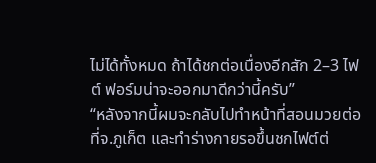ไม่ได้ทั้งหมด ถ้าได้ชกต่อเนื่องอีกสัก 2–3 ไฟต์ ฟอร์มน่าจะออกมาดีกว่านี้ครับ”
“หลังจากนี้ผมจะกลับไปทำหน้าที่สอนมวยต่อที่จ.ภูเก็ต และทำร่างกายรอขึ้นชกไฟต์ต่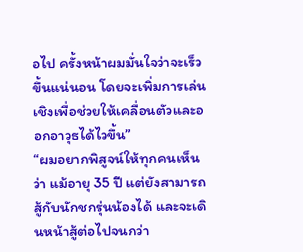อไป ครั้งหน้าผมมั่นใจว่าจะเร็วขึ้นแน่นอน โดยจะเพิ่มการเล่นเชิงเพื่อช่วยให้เคลื่อนตัวและออกอาวุธได้ไวขึ้น”
“ผมอยากพิสูจน์ให้ทุกคนเห็นว่า แม้อายุ 35 ปี แต่ยังสามารถสู้กับนักชกรุ่นน้องได้ และจะเดินหน้าสู้ต่อไปจนกว่า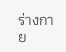ร่างกาย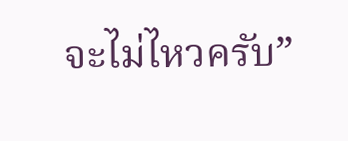จะไม่ไหวครับ”